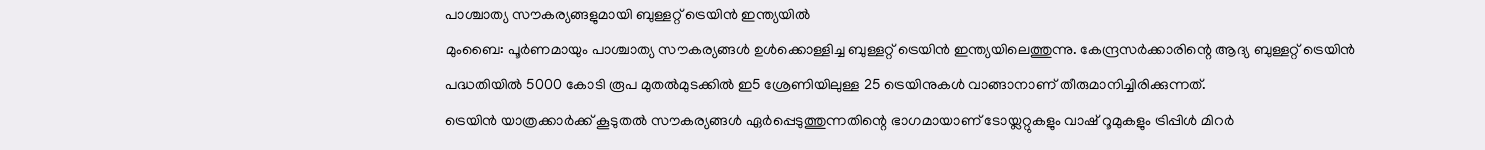പാശ്ചാത്യ സൗകര്യങ്ങളുമായി ബുള്ളറ്റ് ട്രെയിൻ ഇന്ത്യയിൽ
മുംബൈ: പൂർണമായും പാശ്ചാത്യ സൗകര്യങ്ങൾ ഉൾക്കൊള്ളിച്ച ബുള്ളറ്റ് ട്രെയിൻ ഇന്ത്യയിലെത്തുന്നു. കേന്ദ്രസർക്കാരിന്റെ ആദ്യ ബുള്ളറ്റ് ട്രെയിൻ പദ്ധതിയിൽ 5000 കോടി രൂപ മുതൽമുടക്കിൽ ഇ5 ശ്രേണിയിലുള്ള 25 ട്രെയിനുകൾ വാങ്ങാനാണ് തീരുമാനിച്ചിരിക്കുന്നത്.
ട്രെയിൻ യാത്രക്കാർക്ക് കൂടുതൽ സൗകര്യങ്ങൾ ഏർപ്പെടുത്തുന്നതിന്റെ ഭാഗമായാണ് ടോയ്ലറ്റുകളും വാഷ് റൂമുകളും ട്രിപ്പിൾ മിറർ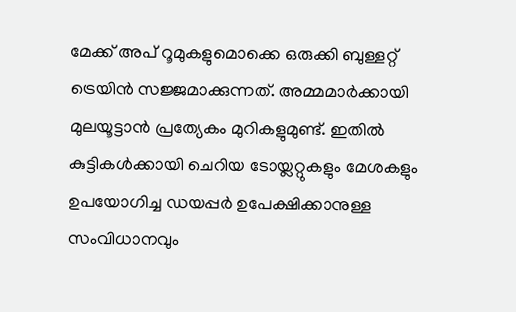മേക്ക് അപ് റൂമുകളുമൊക്കെ ഒരുക്കി ബുള്ളറ്റ് ട്രെയിൻ സജ്ജമാക്കുന്നത്. അമ്മമാർക്കായി മുലയൂട്ടാൻ പ്രത്യേകം മുറികളുമുണ്ട്. ഇതിൽ കുട്ടികൾക്കായി ചെറിയ ടോയ്ലറ്റുകളും മേശകളും ഉപയോഗിച്ച ഡയപ്പർ ഉപേക്ഷിക്കാനുള്ള സംവിധാനവും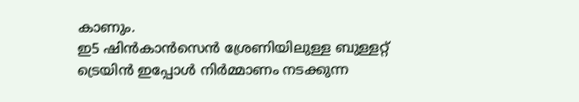കാണും.
ഇ5 ഷിൻകാൻസെൻ ശ്രേണിയിലുള്ള ബുള്ളറ്റ് ട്രെയിൻ ഇപ്പോൾ നിർമ്മാണം നടക്കുന്ന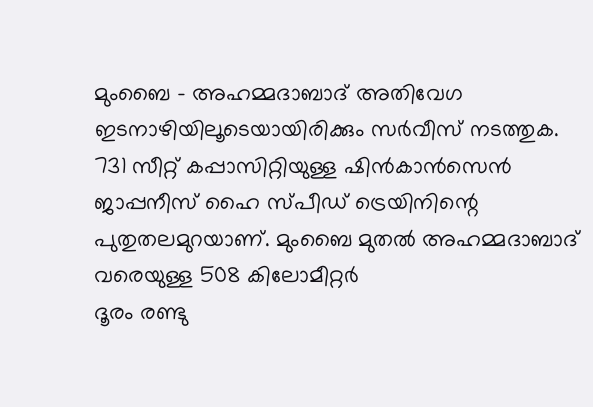മുംബൈ - അഹമ്മദാബാദ് അതിവേഗ ഇടനാഴിയിലൂടെയായിരിക്കും സർവീസ് നടത്തുക. 731 സീറ്റ് കപ്പാസിറ്റിയുള്ള ഷിൻകാൻസെൻ ജാപ്പനീസ് ഹൈ സ്പീഡ് ട്രെയിനിന്റെ പുതുതലമുറയാണ്. മുംബൈ മുതൽ അഹമ്മദാബാദ് വരെയുള്ള 508 കിലോമീറ്റർ
ദൂരം രണ്ടു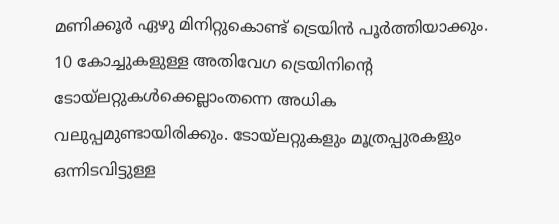മണിക്കൂർ ഏഴു മിനിറ്റുകൊണ്ട് ട്രെയിൻ പൂർത്തിയാക്കും.
10 കോച്ചുകളുള്ള അതിവേഗ ട്രെയിനിന്റെ ടോയ്ലറ്റുകൾക്കെല്ലാംതന്നെ അധിക വലുപ്പമുണ്ടായിരിക്കും. ടോയ്ലറ്റുകളും മൂത്രപ്പുരകളും ഒന്നിടവിട്ടുള്ള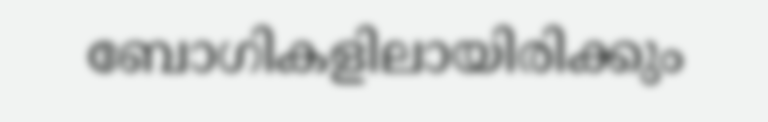ബോഗികളിലായിരിക്കും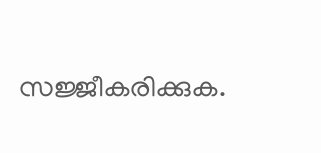സജ്ജീകരിക്കുക.